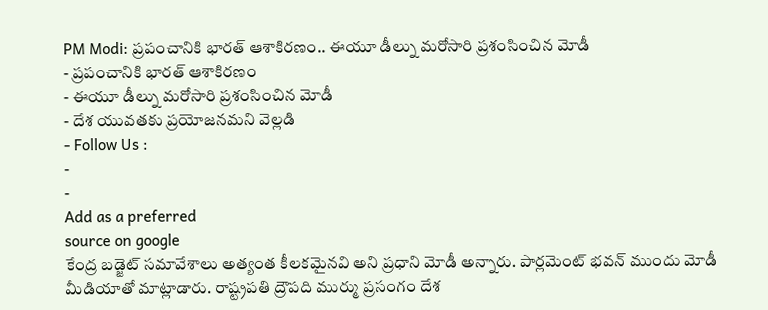PM Modi: ప్రపంచానికి భారత్ ఆశాకిరణం.. ఈయూ డీల్ను మరోసారి ప్రశంసించిన మోడీ
- ప్రపంచానికి భారత్ ఆశాకిరణం
- ఈయూ డీల్ను మరోసారి ప్రశంసించిన మోడీ
- దేశ యువతకు ప్రయోజనమని వెల్లడి
- Follow Us :
-
-
Add as a preferred
source on google
కేంద్ర బడ్జెట్ సమావేశాలు అత్యంత కీలకమైనవి అని ప్రధాని మోడీ అన్నారు. పార్లమెంట్ భవన్ ముందు మోడీ మీడియాతో మాట్లాడారు. రాష్ట్రపతి ద్రౌపది ముర్ము ప్రసంగం దేశ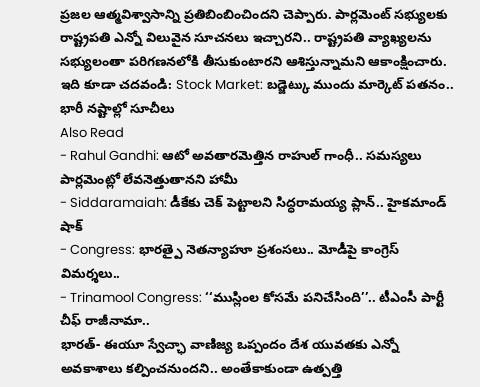ప్రజల ఆత్మవిశ్వాసాన్ని ప్రతిబింబించిందని చెప్పారు. పార్లమెంట్ సభ్యులకు రాష్ట్రపతి ఎన్నో విలువైన సూచనలు ఇచ్చారని.. రాష్ట్రపతి వ్యాఖ్యలను సభ్యులంతా పరిగణనలోకి తీసుకుంటారని ఆశిస్తున్నామని ఆకాంక్షించారు.
ఇది కూడా చదవండి: Stock Market: బడ్జెట్కు ముందు మార్కెట్ పతనం.. భారీ నష్టాల్లో సూచీలు
Also Read
- Rahul Gandhi: ఆటో అవతారమెత్తిన రాహుల్ గాంధీ.. సమస్యలు పార్లమెంట్లో లేవనెత్తుతానని హామీ
- Siddaramaiah: డీకేకు చెక్ పెట్టాలని సిద్ధరామయ్య ప్లాన్.. హైకమాండ్ షాక్
- Congress: భారత్పై నెతన్యాహూ ప్రశంసలు.. మోడీపై కాంగ్రెస్ విమర్శలు..
- Trinamool Congress: ‘‘ముస్లింల కోసమే పనిచేసింది’’.. టీఎంసీ పార్టీ చీఫ్ రాజీనామా..
భారత్- ఈయూ స్వేచ్ఛా వాణిజ్య ఒప్పందం దేశ యువతకు ఎన్నో అవకాశాలు కల్పించనుందని.. అంతేకాకుండా ఉత్పత్తి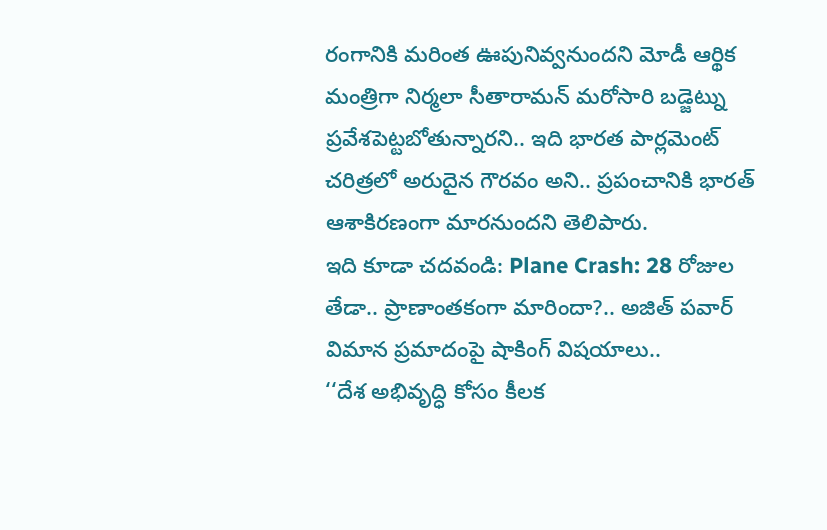రంగానికి మరింత ఊపునివ్వనుందని మోడీ ఆర్థిక మంత్రిగా నిర్మలా సీతారామన్ మరోసారి బడ్జెట్ను ప్రవేశపెట్టబోతున్నారని.. ఇది భారత పార్లమెంట్ చరిత్రలో అరుదైన గౌరవం అని.. ప్రపంచానికి భారత్ ఆశాకిరణంగా మారనుందని తెలిపారు.
ఇది కూడా చదవండి: Plane Crash: 28 రోజుల తేడా.. ప్రాణాంతకంగా మారిందా?.. అజిత్ పవార్ విమాన ప్రమాదంపై షాకింగ్ విషయాలు..
‘‘దేశ అభివృద్ధి కోసం కీలక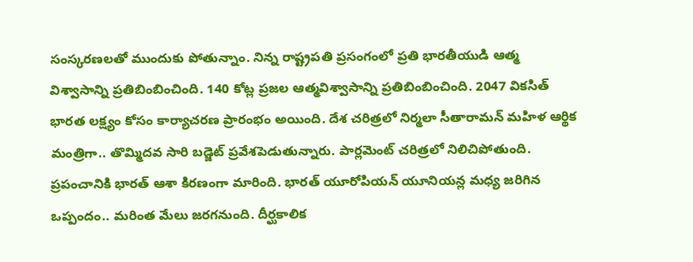సంస్కరణలతో ముందుకు పోతున్నాం. నిన్న రాష్ట్రపతి ప్రసంగంలో ప్రతి భారతీయుడి ఆత్మ విశ్వాసాన్ని ప్రతిబింబించింది. 140 కోట్ల ప్రజల ఆత్మవిశ్వాసాన్ని ప్రతిబింబించింది. 2047 వికసిత్ భారత లక్ష్యం కోసం కార్యాచరణ ప్రారంభం అయింది. దేశ చరిత్రలో నిర్మలా సీతారామన్ మహిళ ఆర్థిక మంత్రిగా.. తొమ్మిదవ సారి బడ్జెట్ ప్రవేశపెడుతున్నారు. పార్లమెంట్ చరిత్రలో నిలిచిపోతుంది. ప్రపంచానికి భారత్ ఆశా కిరణంగా మారింది. భారత్ యూరోపియన్ యూనియన్ల మధ్య జరిగిన ఒప్పందం.. మరింత మేలు జరగనుంది. దీర్ఘకాలిక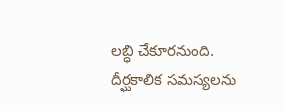లబ్ధి చేకూరనుంది. దీర్ఘకాలిక సమస్యలను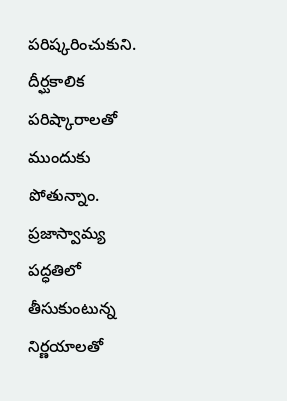పరిష్కరించుకుని. దీర్ఘకాలిక పరిష్కారాలతో ముందుకు పోతున్నాం. ప్రజాస్వామ్య పద్ధతిలో తీసుకుంటున్న నిర్ణయాలతో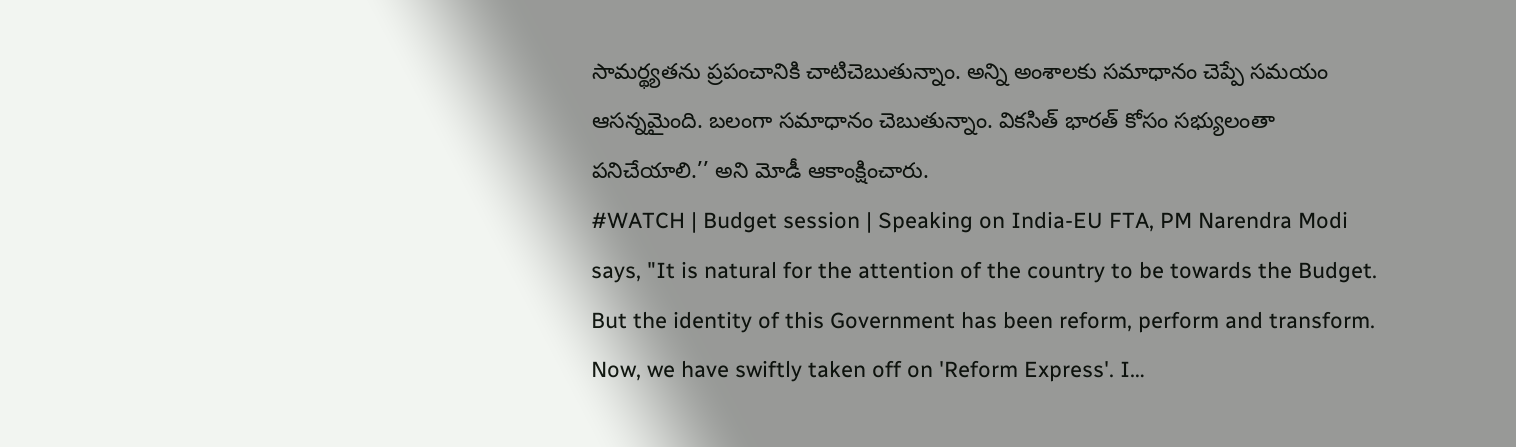సామర్థ్యతను ప్రపంచానికి చాటిచెబుతున్నాం. అన్ని అంశాలకు సమాధానం చెప్పే సమయం ఆసన్నమైంది. బలంగా సమాధానం చెబుతున్నాం. వికసిత్ భారత్ కోసం సభ్యులంతా పనిచేయాలి.’’ అని మోడీ ఆకాంక్షించారు.
#WATCH | Budget session | Speaking on India-EU FTA, PM Narendra Modi says, "It is natural for the attention of the country to be towards the Budget. But the identity of this Government has been reform, perform and transform. Now, we have swiftly taken off on 'Reform Express'. I…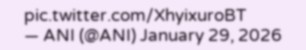pic.twitter.com/XhyixuroBT
— ANI (@ANI) January 29, 2026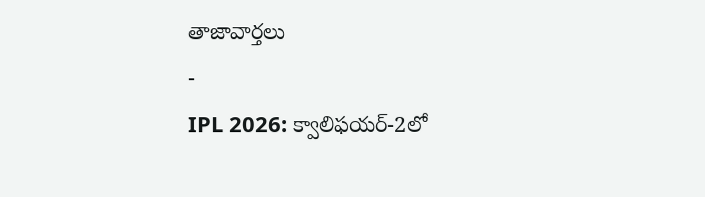తాజావార్తలు
-
IPL 2026: క్వాలిఫయర్-2లో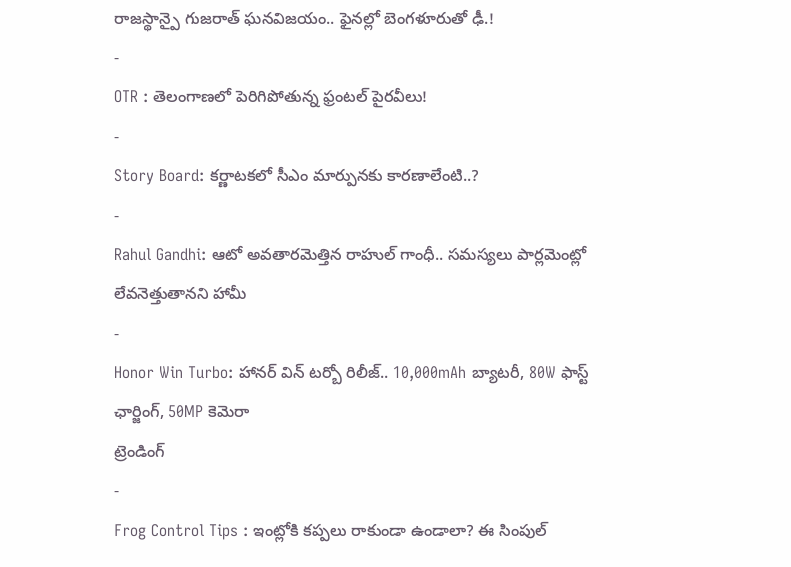రాజస్థాన్పై గుజరాత్ ఘనవిజయం.. ఫైనల్లో బెంగళూరుతో ఢీ.!
-
OTR : తెలంగాణలో పెరిగిపోతున్న ఫ్రంటల్ పైరవీలు!
-
Story Board: కర్ణాటకలో సీఎం మార్పునకు కారణాలేంటి..?
-
Rahul Gandhi: ఆటో అవతారమెత్తిన రాహుల్ గాంధీ.. సమస్యలు పార్లమెంట్లో లేవనెత్తుతానని హామీ
-
Honor Win Turbo: హానర్ విన్ టర్బో రిలీజ్.. 10,000mAh బ్యాటరీ, 80W ఫాస్ట్ ఛార్జింగ్, 50MP కెమెరా
ట్రెండింగ్
-
Frog Control Tips : ఇంట్లోకి కప్పలు రాకుండా ఉండాలా? ఈ సింపుల్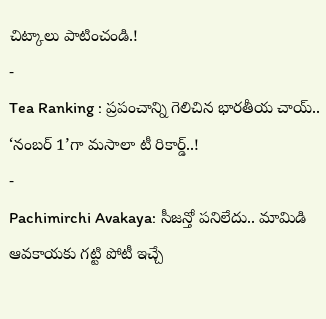చిట్కాలు పాటించండి.!
-
Tea Ranking : ప్రపంచాన్ని గెలిచిన భారతీయ చాయ్.. ‘నంబర్ 1’గా మసాలా టీ రికార్డ్..!
-
Pachimirchi Avakaya: సీజన్తో పనిలేదు.. మామిడి ఆవకాయకు గట్టి పోటీ ఇచ్చే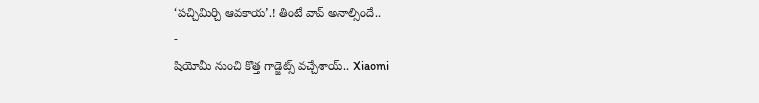‘పచ్చిమిర్చి ఆవకాయ’.! తింటే వావ్ అనాల్సిందే..
-
షియోమీ నుంచి కొత్త గాడ్జెట్స్ వచ్చేశాయ్.. Xiaomi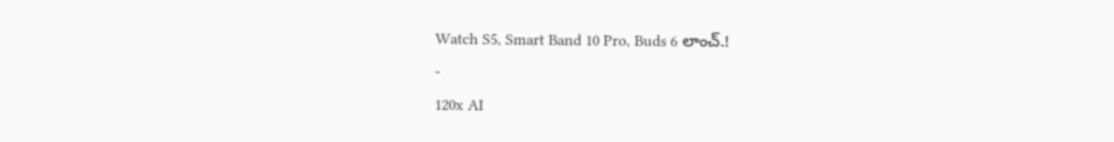Watch S5, Smart Band 10 Pro, Buds 6 లాంచ్.!
-
120x AI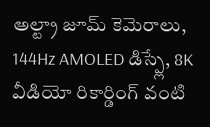అల్ట్రా జూమ్ కెమెరాలు, 144Hz AMOLED డిస్ప్లే, 8K వీడియో రికార్డింగ్ వంటి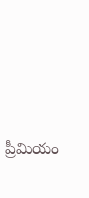ప్రీమియం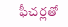ఫీచర్లతో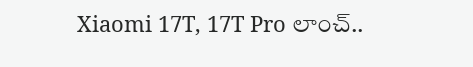Xiaomi 17T, 17T Pro లాంచ్..